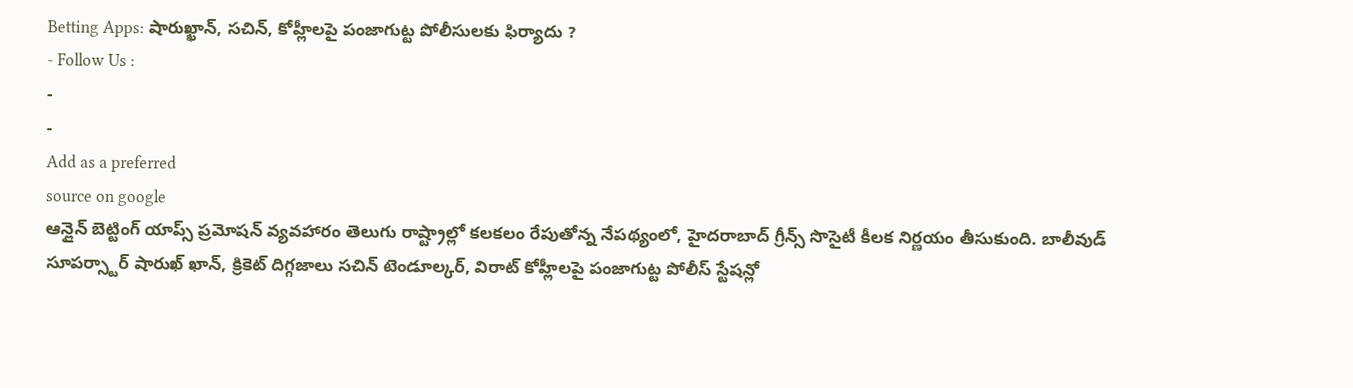Betting Apps: షారుఖ్ఖాన్, సచిన్, కోహ్లీలపై పంజాగుట్ట పోలీసులకు ఫిర్యాదు ?
- Follow Us :
-
-
Add as a preferred
source on google
ఆన్లైన్ బెట్టింగ్ యాప్స్ ప్రమోషన్ వ్యవహారం తెలుగు రాష్ట్రాల్లో కలకలం రేపుతోన్న నేపథ్యంలో, హైదరాబాద్ గ్రీన్స్ సొసైటీ కీలక నిర్ణయం తీసుకుంది. బాలీవుడ్ సూపర్స్టార్ షారుఖ్ ఖాన్, క్రికెట్ దిగ్గజాలు సచిన్ టెండూల్కర్, విరాట్ కోహ్లీలపై పంజాగుట్ట పోలీస్ స్టేషన్లో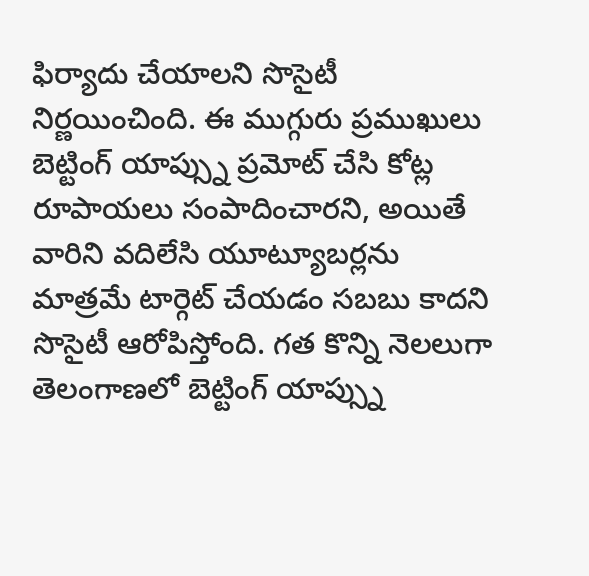ఫిర్యాదు చేయాలని సొసైటీ నిర్ణయించింది. ఈ ముగ్గురు ప్రముఖులు బెట్టింగ్ యాప్స్ను ప్రమోట్ చేసి కోట్ల రూపాయలు సంపాదించారని, అయితే వారిని వదిలేసి యూట్యూబర్లను మాత్రమే టార్గెట్ చేయడం సబబు కాదని సొసైటీ ఆరోపిస్తోంది. గత కొన్ని నెలలుగా తెలంగాణలో బెట్టింగ్ యాప్స్ను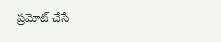ప్రమోట్ చేసే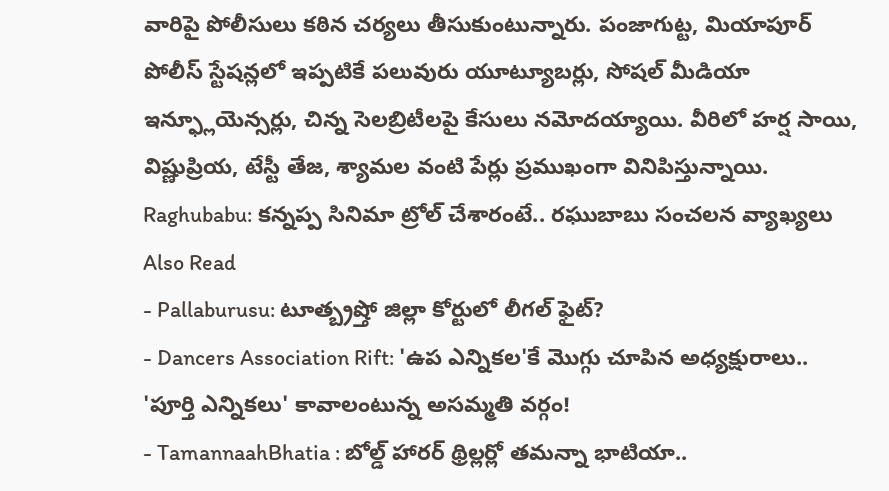వారిపై పోలీసులు కఠిన చర్యలు తీసుకుంటున్నారు. పంజాగుట్ట, మియాపూర్ పోలీస్ స్టేషన్లలో ఇప్పటికే పలువురు యూట్యూబర్లు, సోషల్ మీడియా ఇన్ఫ్లూయెన్సర్లు, చిన్న సెలబ్రిటీలపై కేసులు నమోదయ్యాయి. వీరిలో హర్ష సాయి, విష్ణుప్రియ, టేస్టీ తేజ, శ్యామల వంటి పేర్లు ప్రముఖంగా వినిపిస్తున్నాయి.
Raghubabu: కన్నప్ప సినిమా ట్రోల్ చేశారంటే.. రఘుబాబు సంచలన వ్యాఖ్యలు
Also Read
- Pallaburusu: టూత్బ్రష్తో జిల్లా కోర్టులో లీగల్ ఫైట్?
- Dancers Association Rift: 'ఉప ఎన్నికల'కే మొగ్గు చూపిన అధ్యక్షురాలు.. 'పూర్తి ఎన్నికలు' కావాలంటున్న అసమ్మతి వర్గం!
- TamannaahBhatia : బోల్డ్ హారర్ థ్రిల్లర్లో తమన్నా భాటియా..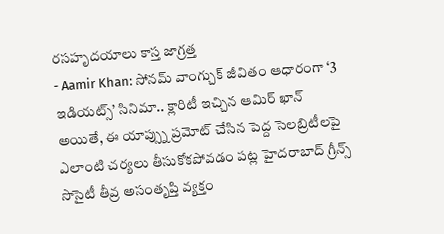రసహృదయాలు కాస్త జాగ్రత్త
- Aamir Khan: సోనమ్ వాంగ్చుక్ జీవితం ఆధారంగా ‘3 ఇడియట్స్’ సినిమా.. క్లారిటీ ఇచ్చిన ఆమిర్ ఖాన్
అయితే, ఈ యాప్స్ను ప్రమోట్ చేసిన పెద్ద సెలబ్రిటీలపై ఎలాంటి చర్యలు తీసుకోకపోవడం పట్ల హైదరాబాద్ గ్రీన్స్ సొసైటీ తీవ్ర అసంతృప్తి వ్యక్తం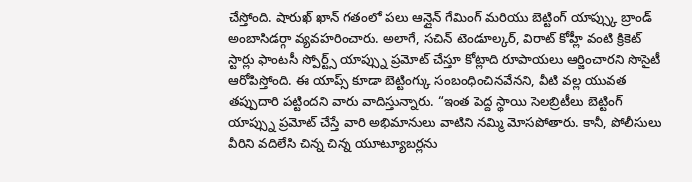చేస్తోంది. షారుఖ్ ఖాన్ గతంలో పలు ఆన్లైన్ గేమింగ్ మరియు బెట్టింగ్ యాప్స్కు బ్రాండ్ అంబాసిడర్గా వ్యవహరించారు. అలాగే, సచిన్ టెండూల్కర్, విరాట్ కోహ్లీ వంటి క్రికెట్ స్టార్లు ఫాంటసీ స్పోర్ట్స్ యాప్స్ను ప్రమోట్ చేస్తూ కోట్లాది రూపాయలు ఆర్జించారని సొసైటీ ఆరోపిస్తోంది. ఈ యాప్స్ కూడా బెట్టింగ్కు సంబంధించినవేనని, వీటి వల్ల యువత తప్పుదారి పట్టిందని వారు వాదిస్తున్నారు. “ఇంత పెద్ద స్థాయి సెలబ్రిటీలు బెట్టింగ్ యాప్స్ను ప్రమోట్ చేస్తే వారి అభిమానులు వాటిని నమ్మి మోసపోతారు. కానీ, పోలీసులు వీరిని వదిలేసి చిన్న చిన్న యూట్యూబర్లను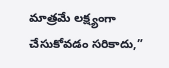మాత్రమే లక్ష్యంగా చేసుకోవడం సరికాదు,”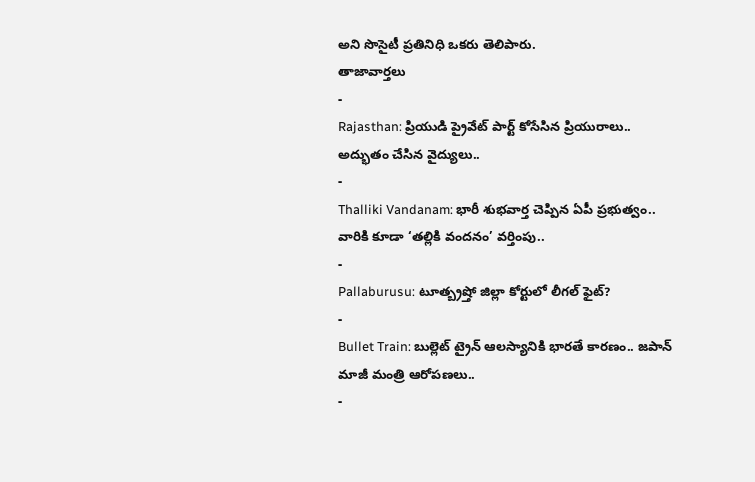అని సొసైటీ ప్రతినిధి ఒకరు తెలిపారు.
తాజావార్తలు
-
Rajasthan: ప్రియుడి ప్రైవేట్ పార్ట్ కోసేసిన ప్రియురాలు.. అద్భుతం చేసిన వైద్యులు..
-
Thalliki Vandanam: భారీ శుభవార్త చెప్పిన ఏపీ ప్రభుత్వం.. వారికి కూడా ‘తల్లికి వందనం’ వర్తింపు..
-
Pallaburusu: టూత్బ్రష్తో జిల్లా కోర్టులో లీగల్ ఫైట్?
-
Bullet Train: బుల్లెట్ ట్రైన్ ఆలస్యానికి భారతే కారణం.. జపాన్ మాజీ మంత్రి ఆరోపణలు..
-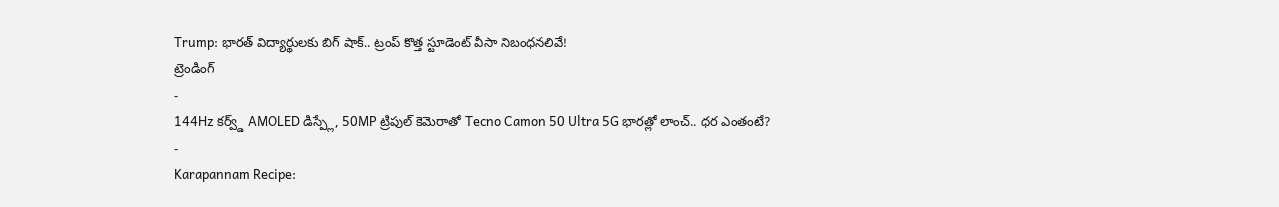Trump: భారత్ విద్యార్థులకు బిగ్ షాక్.. ట్రంప్ కొత్త స్టూడెంట్ వీసా నిబంధనలివే!
ట్రెండింగ్
-
144Hz కర్వ్డ్ AMOLED డిస్ప్లే, 50MP ట్రిపుల్ కెమెరాతో Tecno Camon 50 Ultra 5G భారత్లో లాంచ్.. ధర ఎంతంటే?
-
Karapannam Recipe: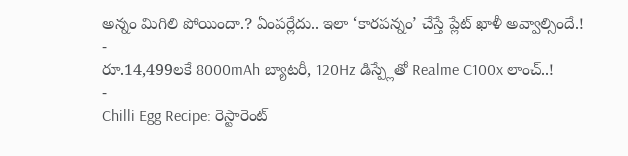అన్నం మిగిలి పోయిందా.? ఏంపర్లేదు.. ఇలా ‘కారపన్నం’ చేస్తే ప్లేట్ ఖాళీ అవ్వాల్సిందే.!
-
రూ.14,499లకే 8000mAh బ్యాటరీ, 120Hz డిస్ప్లేతో Realme C100x లాంచ్..!
-
Chilli Egg Recipe: రెస్టారెంట్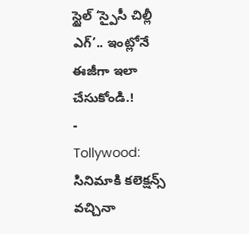స్టైల్ ‘స్పైసీ చిల్లీ ఎగ్’.. ఇంట్లోనే ఈజీగా ఇలా చేసుకోండి.!
-
Tollywood: సినిమాకి కలెక్షన్స్ వచ్చినా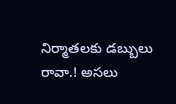నిర్మాతలకు డబ్బులు రావా.! అసలు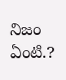నిజం ఏంటి.?